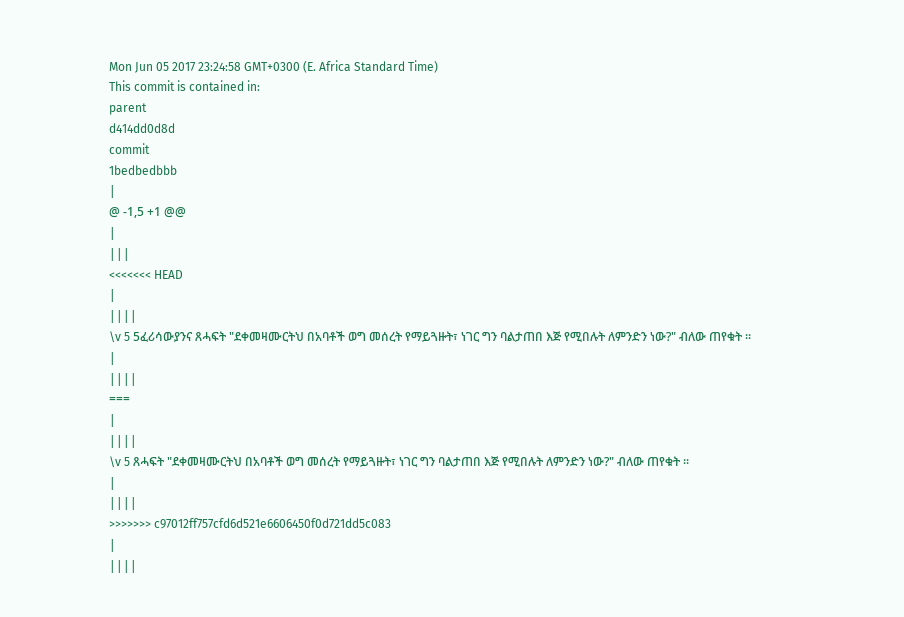Mon Jun 05 2017 23:24:58 GMT+0300 (E. Africa Standard Time)
This commit is contained in:
parent
d414dd0d8d
commit
1bedbedbbb
|
@ -1,5 +1 @@
|
|||
<<<<<<< HEAD
|
||||
\v 5 5ፈሪሳውያንና ጸሓፍት "ደቀመዛሙርትህ በአባቶች ወግ መሰረት የማይጓዙት፣ ነገር ግን ባልታጠበ እጅ የሚበሉት ለምንድን ነው?" ብለው ጠየቁት ፡፡
|
||||
===
|
||||
\v 5 ጸሓፍት "ደቀመዛሙርትህ በአባቶች ወግ መሰረት የማይጓዙት፣ ነገር ግን ባልታጠበ እጅ የሚበሉት ለምንድን ነው?" ብለው ጠየቁት ፡፡
|
||||
>>>>>>> c97012ff757cfd6d521e6606450f0d721dd5c083
|
||||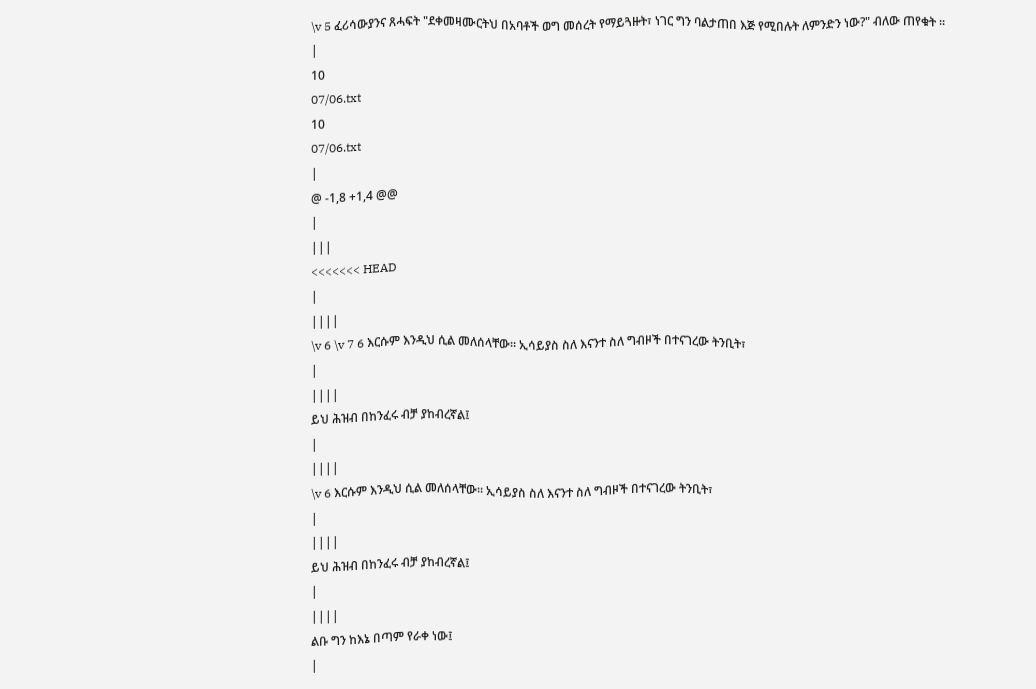\v 5 ፈሪሳውያንና ጸሓፍት "ደቀመዛሙርትህ በአባቶች ወግ መሰረት የማይጓዙት፣ ነገር ግን ባልታጠበ እጅ የሚበሉት ለምንድን ነው?" ብለው ጠየቁት ፡፡
|
10
07/06.txt
10
07/06.txt
|
@ -1,8 +1,4 @@
|
|||
<<<<<<< HEAD
|
||||
\v 6 \v 7 6 እርሱም እንዲህ ሲል መለሰላቸው፡፡ ኢሳይያስ ስለ እናንተ ስለ ግብዞች በተናገረው ትንቢት፣
|
||||
ይህ ሕዝብ በከንፈሩ ብቻ ያከብረኛል፤
|
||||
\v 6 እርሱም እንዲህ ሲል መለሰላቸው፡፡ ኢሳይያስ ስለ እናንተ ስለ ግብዞች በተናገረው ትንቢት፣
|
||||
ይህ ሕዝብ በከንፈሩ ብቻ ያከብረኛል፤
|
||||
ልቡ ግን ከእኔ በጣም የራቀ ነው፤
|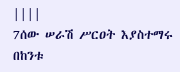||||
7ሰው ሠራሽ ሥርዐት እያስተማሩ በከንቱ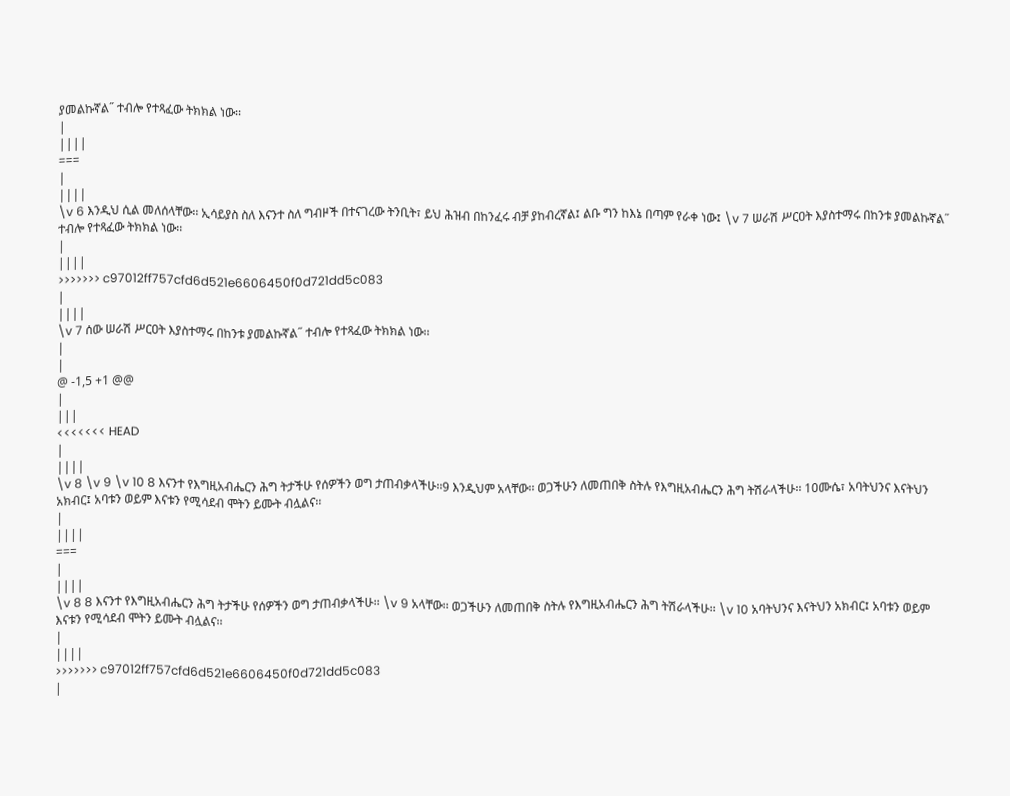ያመልኩኛል˝ ተብሎ የተጻፈው ትክክል ነው፡፡
|
||||
===
|
||||
\v 6 እንዲህ ሲል መለሰላቸው፡፡ ኢሳይያስ ስለ እናንተ ስለ ግብዞች በተናገረው ትንቢት፣ ይህ ሕዝብ በከንፈሩ ብቻ ያከብረኛል፤ ልቡ ግን ከእኔ በጣም የራቀ ነው፤ \v 7 ሠራሽ ሥርዐት እያስተማሩ በከንቱ ያመልኩኛል˝ ተብሎ የተጻፈው ትክክል ነው፡፡
|
||||
>>>>>>> c97012ff757cfd6d521e6606450f0d721dd5c083
|
||||
\v 7 ሰው ሠራሽ ሥርዐት እያስተማሩ በከንቱ ያመልኩኛል˝ ተብሎ የተጻፈው ትክክል ነው፡፡
|
|
@ -1,5 +1 @@
|
|||
<<<<<<< HEAD
|
||||
\v 8 \v 9 \v 10 8 እናንተ የእግዚአብሔርን ሕግ ትታችሁ የሰዎችን ወግ ታጠብቃላችሁ፡፡9 እንዲህም አላቸው፡፡ ወጋችሁን ለመጠበቅ ስትሉ የእግዚአብሔርን ሕግ ትሽራላችሁ፡፡ 10ሙሴ፣ አባትህንና እናትህን አክብር፤ አባቱን ወይም እናቱን የሚሳደብ ሞትን ይሙት ብሏልና፡፡
|
||||
===
|
||||
\v 8 8 እናንተ የእግዚአብሔርን ሕግ ትታችሁ የሰዎችን ወግ ታጠብቃላችሁ፡፡ \v 9 አላቸው፡፡ ወጋችሁን ለመጠበቅ ስትሉ የእግዚአብሔርን ሕግ ትሽራላችሁ፡፡ \v 10 አባትህንና እናትህን አክብር፤ አባቱን ወይም እናቱን የሚሳደብ ሞትን ይሙት ብሏልና፡፡
|
||||
>>>>>>> c97012ff757cfd6d521e6606450f0d721dd5c083
|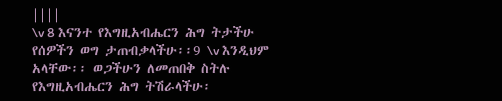||||
\v 8 እናንተ የእግዚአብሔርን ሕግ ትታችሁ የሰዎችን ወግ ታጠብቃላችሁ፡፡9 \v እንዲህም አላቸው፡፡ ወጋችሁን ለመጠበቅ ስትሉ የእግዚአብሔርን ሕግ ትሽራላችሁ፡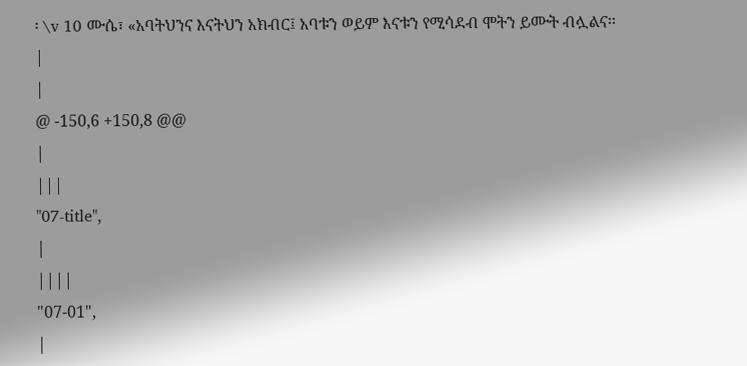፡ \v 10 ሙሴ፣ «አባትህንና እናትህን አክብር፤ አባቱን ወይም እናቱን የሚሳደብ ሞትን ይሙት ብሏልና፡፡
|
|
@ -150,6 +150,8 @@
|
|||
"07-title",
|
||||
"07-01",
|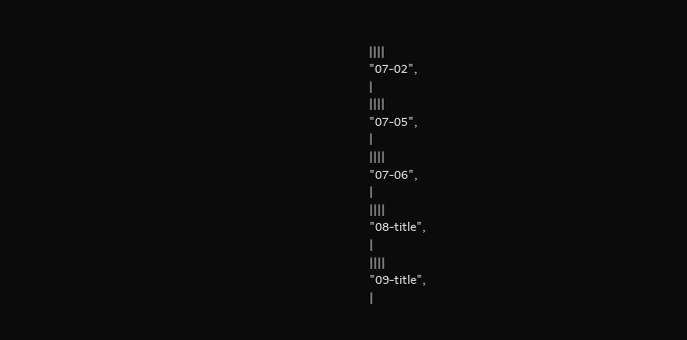||||
"07-02",
|
||||
"07-05",
|
||||
"07-06",
|
||||
"08-title",
|
||||
"09-title",
|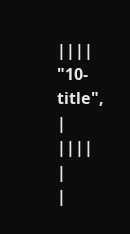||||
"10-title",
|
||||
|
|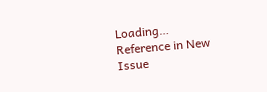Loading…
Reference in New Issue